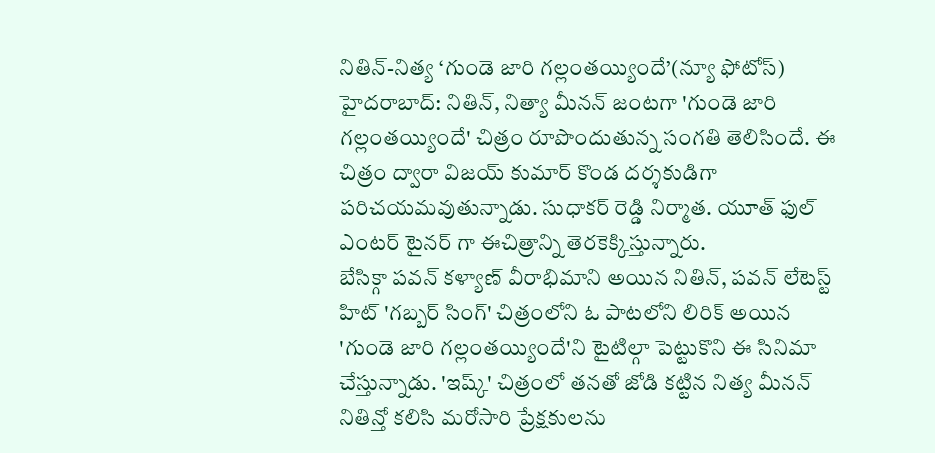నితిన్-నిత్య ‘గుండె జారి గల్లంతయ్యిందే’(న్యూ ఫోటోస్)
హైదరాబాద్: నితిన్, నిత్యా మీనన్ జంటగా 'గుండె జారి గల్లంతయ్యిందే' చిత్రం రూపొందుతున్న సంగతి తెలిసిందే. ఈ చిత్రం ద్వారా విజయ్ కుమార్ కొండ దర్శకుడిగా పరిచయమవుతున్నాడు. సుధాకర్ రెడ్డి నిర్మాత. యూత్ ఫుల్ ఎంటర్ టైనర్ గా ఈచిత్రాన్ని తెరకెక్కిస్తున్నారు.
బేసిక్గా పవన్ కళ్యాణ్ వీరాభిమాని అయిన నితిన్, పవన్ లేటెస్ట్ హిట్ 'గబ్బర్ సింగ్' చిత్రంలోని ఓ పాటలోని లిరిక్ అయిన 'గుండె జారి గల్లంతయ్యిందే'ని టైటిల్గా పెట్టుకొని ఈ సినిమా చేస్తున్నాడు. 'ఇష్క్' చిత్రంలో తనతో జోడి కట్టిన నిత్య మీనన్ నితిన్తో కలిసి మరోసారి ప్రేక్షకులను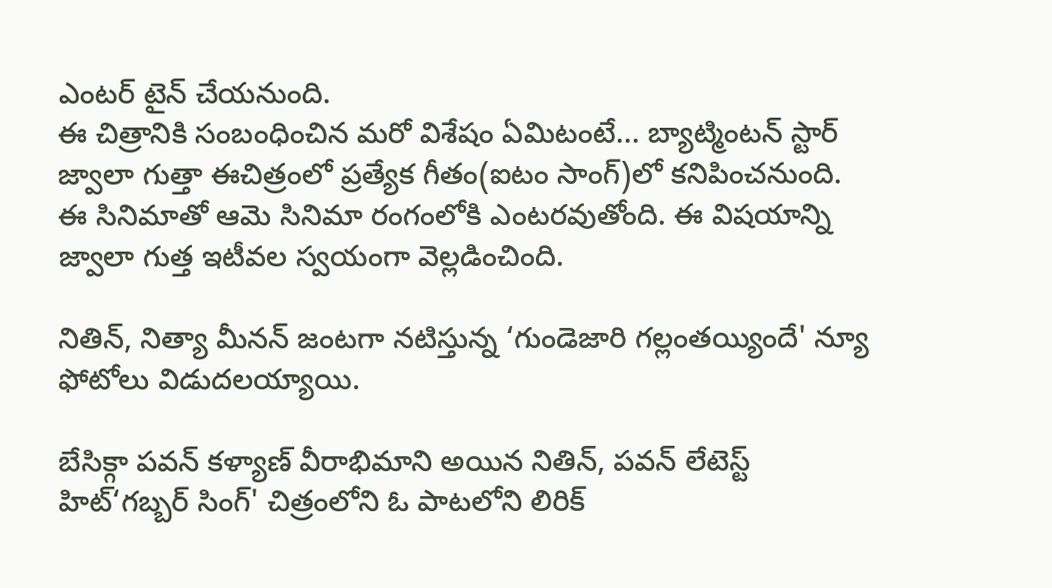ఎంటర్ టైన్ చేయనుంది.
ఈ చిత్రానికి సంబంధించిన మరో విశేషం ఏమిటంటే... బ్యాట్మింటన్ స్టార్ జ్వాలా గుత్తా ఈచిత్రంలో ప్రత్యేక గీతం(ఐటం సాంగ్)లో కనిపించనుంది. ఈ సినిమాతో ఆమె సినిమా రంగంలోకి ఎంటరవుతోంది. ఈ విషయాన్ని జ్వాలా గుత్త ఇటీవల స్వయంగా వెల్లడించింది.

నితిన్, నిత్యా మీనన్ జంటగా నటిస్తున్న ‘గుండెజారి గల్లంతయ్యిందే' న్యూ ఫోటోలు విడుదలయ్యాయి.

బేసిక్గా పవన్ కళ్యాణ్ వీరాభిమాని అయిన నితిన్, పవన్ లేటెస్ట్ హిట్‘గబ్బర్ సింగ్' చిత్రంలోని ఓ పాటలోని లిరిక్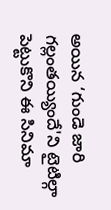అయిన ‘గుండె జారి గల్లంతయ్యిందే'ని టైటిల్గా పెట్టుకొని ఈ సినిమా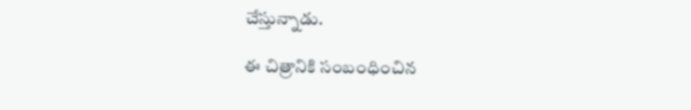చేస్తున్నాడు.

ఈ చిత్రానికి సంబంధించిన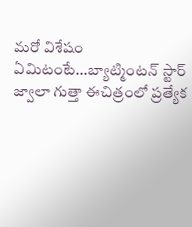మరో విశేషం ఏమిటంటే...బ్యాట్మింటన్ స్టార్ జ్వాలా గుత్తా ఈచిత్రంలో ప్రత్యేక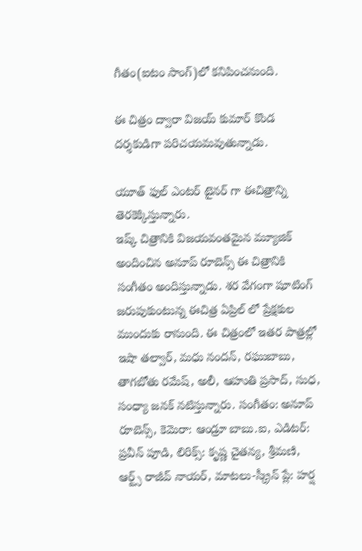గీతం(ఐటం సాంగ్)లో కనిపించనుంది.

ఈ చిత్రం ద్వారా విజయ్ కుమార్ కొండ దర్శకుడిగా పరిచయమవుతున్నాడు.

యూత్ ఫుల్ ఎంటర్ టైనర్ గా ఈచిత్రాన్ని తెరకెక్కిస్తున్నారు.
ఇష్క్ చిత్రానికి విజయవంతమైన మ్యూజిక్ అందించిన అనూప్ రూబెన్స్ ఈ చిత్రానికి సంగీతం అందిస్తున్నాడు. శర వేగంగా షూటింగ్ జరుపుకుంటున్న ఈచిత్ర ఏప్రిల్ లో ప్రేక్షకుల ముందుకు రానుంది. ఈ చిత్రంలో ఇతర పాత్రల్లో ఇషా తల్వార్, మధు నందన్, రఘుబాబు, తాగబోతు రమేష్, అలీ, ఆహుతి ప్రసాద్, సుధ, సంధ్యా జనక్ నటిస్తున్నారు. సంగీతం: అనూప్ రూబెన్స్, కెమెరా: ఆండ్రూ బాబు.ఐ, ఎడిటర్: ప్రవీన్ పూడి, లిరిక్స్: కృష్ణ చైతన్య, శ్రీమణి, ఆర్ట్స్ రాజీవ్ నాయర్, మాటలు-స్క్రీన్ ప్లే: హర్ష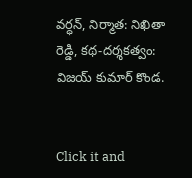వర్ధన్, నిర్మాత: నిఖితా రెడ్డి, కథ-దర్శకత్వం: విజయ్ కుమార్ కొండ.


Click it and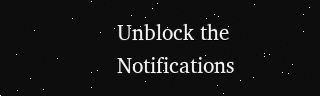Unblock the Notifications